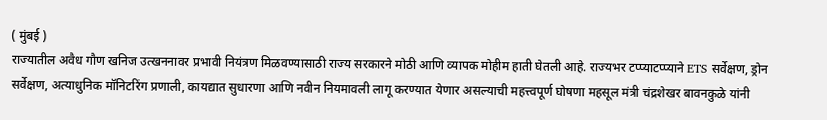( मुंबई )
राज्यातील अवैध गौण खनिज उत्खननावर प्रभावी नियंत्रण मिळवण्यासाठी राज्य सरकारने मोठी आणि व्यापक मोहीम हाती घेतली आहे. राज्यभर टप्प्याटप्प्याने ETS सर्वेक्षण, ड्रोन सर्वेक्षण, अत्याधुनिक मॉनिटरिंग प्रणाली, कायद्यात सुधारणा आणि नवीन नियमावली लागू करण्यात येणार असल्याची महत्त्वपूर्ण घोषणा महसूल मंत्री चंद्रशेखर बावनकुळे यांनी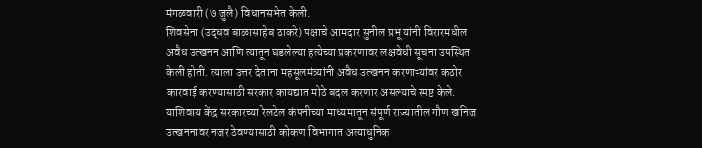मंगळवारी (७ जुलै) विधानसभेत केली.
शिवसेना (उद्धव बाळासाहेब ठाकरे) पक्षाचे आमदार सुनील प्रभू यांनी विरारमधील अवैध उत्खनन आणि त्यातून घडलेल्या हत्येच्या प्रकरणावर लक्षवेधी सूचना उपस्थित केली होती. त्याला उत्तर देताना महसूलमंत्र्यांनी अवैध उत्खनन करणाऱ्यांवर कठोर कारवाई करण्यासाठी सरकार कायद्यात मोठे बदल करणार असल्याचे स्पष्ट केले. याशिवाय केंद्र सरकारच्या रेलटेल कंपनीच्या माध्यमातून संपूर्ण राज्यातील गौण खनिज उत्खननावर नजर ठेवण्यासाठी कोकण विभागात अत्याधुनिक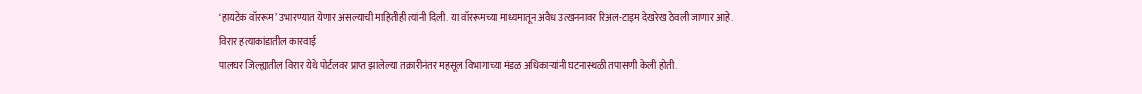‘हायटेक वॉररूम’ उभारण्यात येणार असल्याची माहितीही त्यांनी दिली. या वॉररूमच्या माध्यमातून अवैध उत्खननावर रिअल-टाइम देखरेख ठेवली जाणार आहे.
विरार हत्याकांडातील कारवाई
पालघर जिल्ह्यातील विरार येथे पोर्टलवर प्राप्त झालेल्या तक्रारीनंतर महसूल विभागाच्या मंडळ अधिकाऱ्यांनी घटनास्थळी तपासणी केली होती.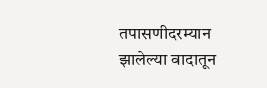तपासणीदरम्यान झालेल्या वादातून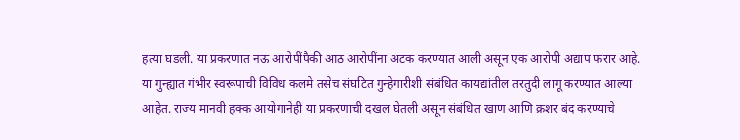हत्या घडली. या प्रकरणात नऊ आरोपींपैकी आठ आरोपींना अटक करण्यात आली असून एक आरोपी अद्याप फरार आहे. या गुन्ह्यात गंभीर स्वरूपाची विविध कलमे तसेच संघटित गुन्हेगारीशी संबंधित कायद्यांतील तरतुदी लागू करण्यात आल्या आहेत. राज्य मानवी हक्क आयोगानेही या प्रकरणाची दखल घेतली असून संबंधित खाण आणि क्रशर बंद करण्याचे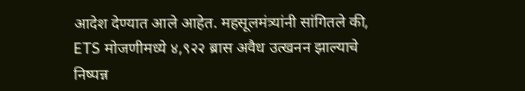आदेश देण्यात आले आहेत. महसूलमंत्र्यांनी सांगितले की, ETS मोजणीमध्ये ४,९२२ ब्रास अवैध उत्खनन झाल्याचे निष्पन्न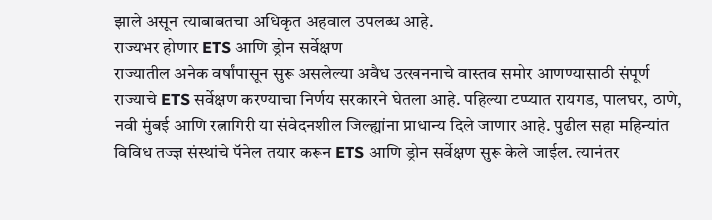झाले असून त्याबाबतचा अधिकृत अहवाल उपलब्ध आहे.
राज्यभर होणार ETS आणि ड्रोन सर्वेक्षण
राज्यातील अनेक वर्षांपासून सुरू असलेल्या अवैध उत्खननाचे वास्तव समोर आणण्यासाठी संपूर्ण राज्याचे ETS सर्वेक्षण करण्याचा निर्णय सरकारने घेतला आहे. पहिल्या टप्प्यात रायगड, पालघर, ठाणे, नवी मुंबई आणि रत्नागिरी या संवेदनशील जिल्ह्यांना प्राधान्य दिले जाणार आहे. पुढील सहा महिन्यांत विविध तज्ज्ञ संस्थांचे पॅनेल तयार करून ETS आणि ड्रोन सर्वेक्षण सुरू केले जाईल. त्यानंतर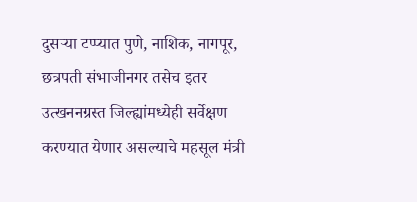दुसऱ्या टप्प्यात पुणे, नाशिक, नागपूर, छत्रपती संभाजीनगर तसेच इतर उत्खननग्रस्त जिल्ह्यांमध्येही सर्वेक्षण करण्यात येणार असल्याचे महसूल मंत्री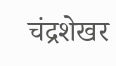चंद्रशेखर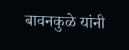बावनकुळे यांनी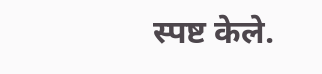स्पष्ट केले.